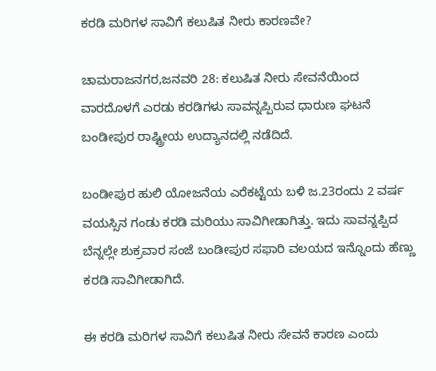ಕರಡಿ ಮರಿಗಳ ಸಾವಿಗೆ ಕಲುಷಿತ ನೀರು ಕಾರಣವೇ?

ಚಾಮರಾಜನಗರ,ಜನವರಿ 28: ಕಲುಷಿತ ನೀರು ಸೇವನೆಯಿಂದ ವಾರದೊಳಗೆ ಎರಡು ಕರಡಿಗಳು ಸಾವನ್ನಪ್ಪಿರುವ ಧಾರುಣ ಘಟನೆ ಬಂಡೀಪುರ ರಾಷ್ಟ್ರೀಯ ಉದ್ಯಾನದಲ್ಲಿ ನಡೆದಿದೆ.

ಬಂಡೀಪುರ ಹುಲಿ ಯೋಜನೆಯ ಎರೆಕಟ್ಟೆಯ ಬಳಿ ಜ.23ರಂದು 2 ವರ್ಷ ವಯಸ್ಸಿನ ಗಂಡು ಕರಡಿ ಮರಿಯು ಸಾವಿಗೀಡಾಗಿತ್ತು. ಇದು ಸಾವನ್ನಪ್ಪಿದ ಬೆನ್ನಲ್ಲೇ ಶುಕ್ರವಾರ ಸಂಜೆ ಬಂಡೀಪುರ ಸಫಾರಿ ವಲಯದ ಇನ್ನೊಂದು ಹೆಣ್ಣು ಕರಡಿ ಸಾವಿಗೀಡಾಗಿದೆ.

ಈ ಕರಡಿ ಮರಿಗಳ ಸಾವಿಗೆ ಕಲುಷಿತ ನೀರು ಸೇವನೆ ಕಾರಣ ಎಂದು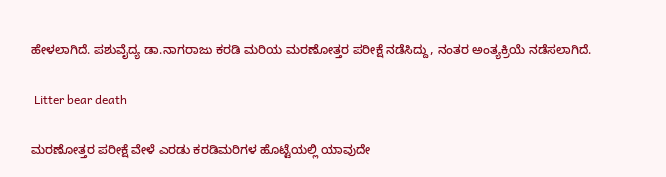ಹೇಳಲಾಗಿದೆ. ಪಶುವೈದ್ಯ ಡಾ.ನಾಗರಾಜು ಕರಡಿ ಮರಿಯ ಮರಣೋತ್ತರ ಪರೀಕ್ಷೆ ನಡೆಸಿದ್ದು, ನಂತರ ಅಂತ್ಯಕ್ರಿಯೆ ನಡೆಸಲಾಗಿದೆ.

 Litter bear death

ಮರಣೋತ್ತರ ಪರೀಕ್ಷೆ ವೇಳೆ ಎರಡು ಕರಡಿಮರಿಗಳ ಹೊಟ್ಟೆಯಲ್ಲಿ ಯಾವುದೇ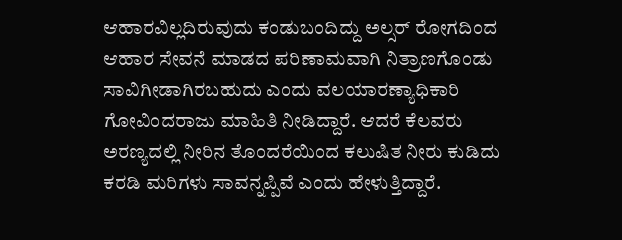ಆಹಾರವಿಲ್ಲದಿರುವುದು ಕಂಡುಬಂದಿದ್ದು ಅಲ್ಸರ್ ರೋಗದಿಂದ ಆಹಾರ ಸೇವನೆ ಮಾಡದ ಪರಿಣಾಮವಾಗಿ ನಿತ್ರಾಣಗೊಂಡು ಸಾವಿಗೀಡಾಗಿರಬಹುದು ಎಂದು ವಲಯಾರಣ್ಯಾಧಿಕಾರಿ ಗೋವಿಂದರಾಜು ಮಾಹಿತಿ ನೀಡಿದ್ದಾರೆ. ಆದರೆ ಕೆಲವರು ಅರಣ್ಯದಲ್ಲಿ ನೀರಿನ ತೊಂದರೆಯಿಂದ ಕಲುಷಿತ ನೀರು ಕುಡಿದು ಕರಡಿ ಮರಿಗಳು ಸಾವನ್ನಪ್ಪಿವೆ ಎಂದು ಹೇಳುತ್ತಿದ್ದಾರೆ.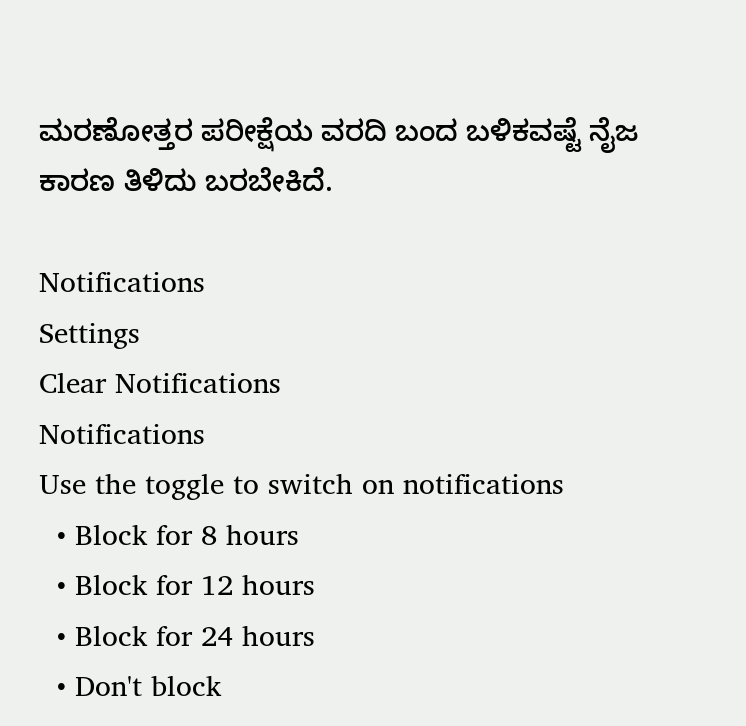ಮರಣೋತ್ತರ ಪರೀಕ್ಷೆಯ ವರದಿ ಬಂದ ಬಳಿಕವಷ್ಟೆ ನೈಜ ಕಾರಣ ತಿಳಿದು ಬರಬೇಕಿದೆ.

Notifications
Settings
Clear Notifications
Notifications
Use the toggle to switch on notifications
  • Block for 8 hours
  • Block for 12 hours
  • Block for 24 hours
  • Don't block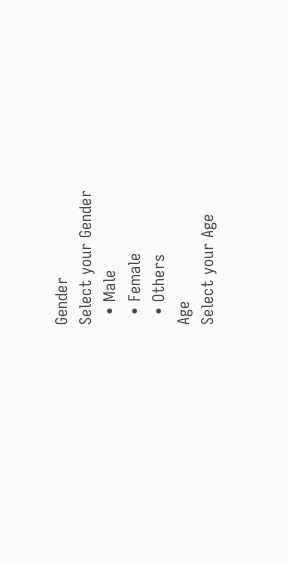Gender
Select your Gender
  • Male
  • Female
  • Others
Age
Select your Age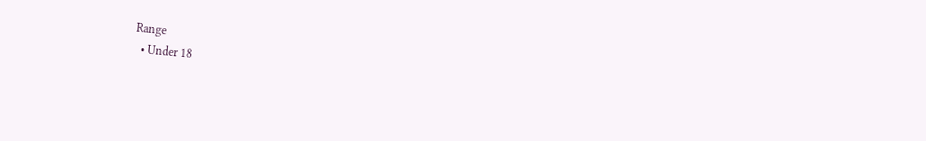Range
  • Under 18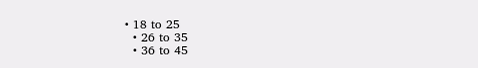• 18 to 25
  • 26 to 35
  • 36 to 45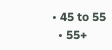• 45 to 55
  • 55+